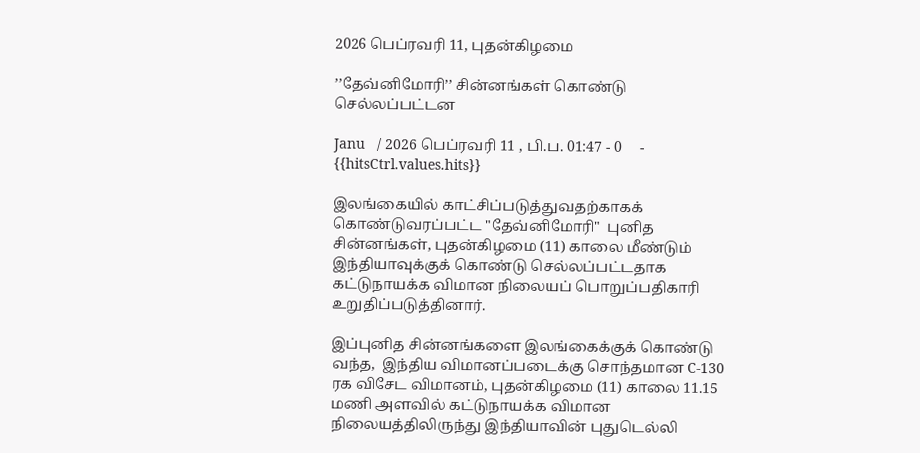2026 பெப்ரவரி 11, புதன்கிழமை

’’தேவ்னிமோரி’’ சின்னங்கள் கொண்டு செல்லப்பட்டன

Janu   / 2026 பெப்ரவரி 11 , பி.ப. 01:47 - 0     - {{hitsCtrl.values.hits}}

இலங்கையில் காட்சிப்படுத்துவதற்காகக் கொண்டுவரப்பட்ட "தேவ்னிமோரி"  புனித  சின்னங்கள், புதன்கிழமை (11) காலை மீண்டும் இந்தியாவுக்குக் கொண்டு செல்லப்பட்டதாக கட்டுநாயக்க விமான நிலையப் பொறுப்பதிகாரி உறுதிப்படுத்தினார்.

இப்புனித சின்னங்களை இலங்கைக்குக் கொண்டு வந்த,  இந்திய விமானப்படைக்கு சொந்தமான C-130 ரக விசேட விமானம், புதன்கிழமை (11) காலை 11.15 மணி அளவில் கட்டுநாயக்க விமான நிலையத்திலிருந்து இந்தியாவின் புதுடெல்லி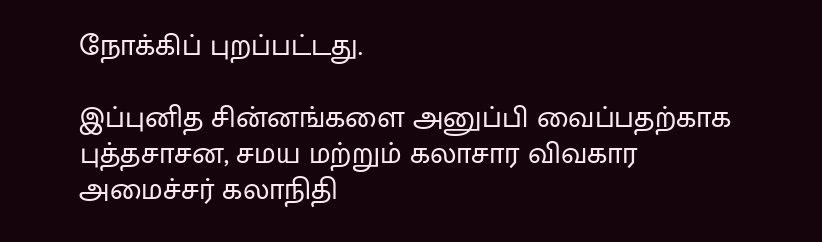நோக்கிப் புறப்பட்டது.

இப்புனித சின்னங்களை அனுப்பி வைப்பதற்காக புத்தசாசன, சமய மற்றும் கலாசார விவகார அமைச்சர் கலாநிதி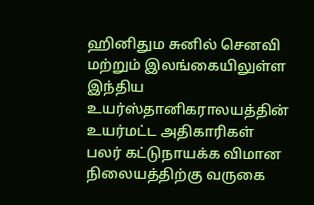ஹினிதும சுனில் செனவி மற்றும் இலங்கையிலுள்ள இந்திய உயர்ஸ்தானிகராலயத்தின் உயர்மட்ட அதிகாரிகள் பலர் கட்டுநாயக்க விமான நிலையத்திற்கு வருகை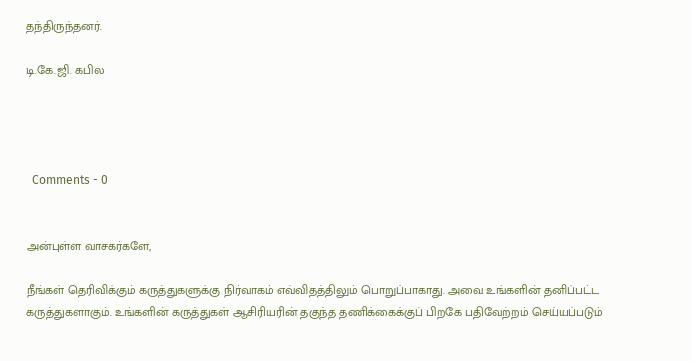தந்திருந்தனர்.

டி.கே.ஜி. கபில




  Comments - 0


அன்புள்ள வாசகர்களே,

நீங்கள் தெரிவிக்கும் கருத்துகளுக்கு நிர்வாகம் எவ்விதத்திலும் பொறுப்பாகாது. அவை உங்களின் தனிப்பட்ட கருத்துகளாகும். உங்களின் கருத்துகள் ஆசிரியரின் தகுந்த தணிக்கைக்குப் பிறகே பதிவேற்றம் செய்யப்படும்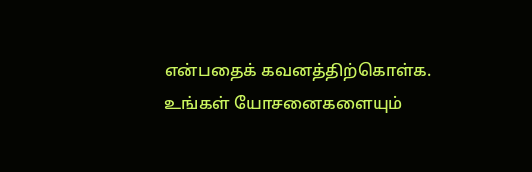என்பதைக் கவனத்திற்கொள்க. உங்கள் யோசனைகளையும்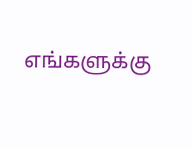எங்களுக்கு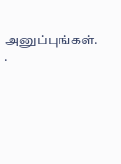அனுப்புங்கள். .